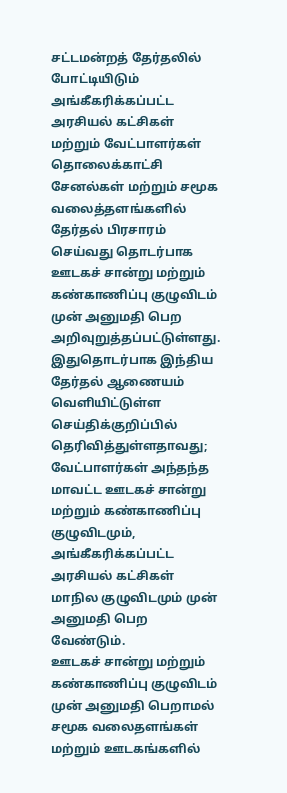சட்டமன்றத் தேர்தலில் போட்டியிடும் அங்கீகரிக்கப்பட்ட அரசியல் கட்சிகள் மற்றும் வேட்பாளர்கள் தொலைக்காட்சி சேனல்கள் மற்றும் சமூக வலைத்தளங்களில் தேர்தல் பிரசாரம் செய்வது தொடர்பாக ஊடகச் சான்று மற்றும் கண்காணிப்பு குழுவிடம் முன் அனுமதி பெற அறிவுறுத்தப்பட்டுள்ளது.
இதுதொடர்பாக இந்திய தேர்தல் ஆணையம் வெளியிட்டுள்ள செய்திக்குறிப்பில் தெரிவித்துள்ளதாவது;
வேட்பாளர்கள் அந்தந்த மாவட்ட ஊடகச் சான்று மற்றும் கண்காணிப்பு குழுவிடமும், அங்கீகரிக்கப்பட்ட அரசியல் கட்சிகள் மாநில குழுவிடமும் முன் அனுமதி பெற வேண்டும்.
ஊடகச் சான்று மற்றும் கண்காணிப்பு குழுவிடம் முன் அனுமதி பெறாமல் சமூக வலைதளங்கள் மற்றும் ஊடகங்களில்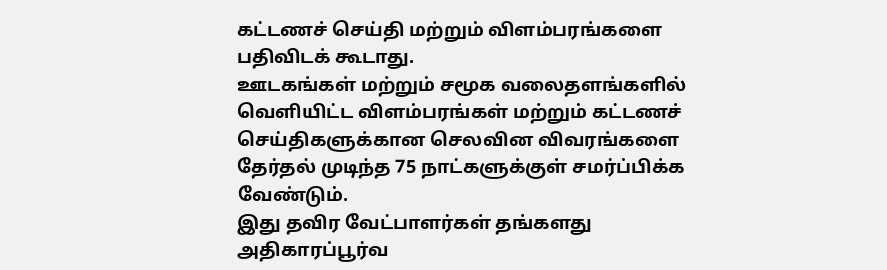கட்டணச் செய்தி மற்றும் விளம்பரங்களை பதிவிடக் கூடாது.
ஊடகங்கள் மற்றும் சமூக வலைதளங்களில் வெளியிட்ட விளம்பரங்கள் மற்றும் கட்டணச் செய்திகளுக்கான செலவின விவரங்களை தேர்தல் முடிந்த 75 நாட்களுக்குள் சமர்ப்பிக்க வேண்டும்.
இது தவிர வேட்பாளர்கள் தங்களது அதிகாரப்பூர்வ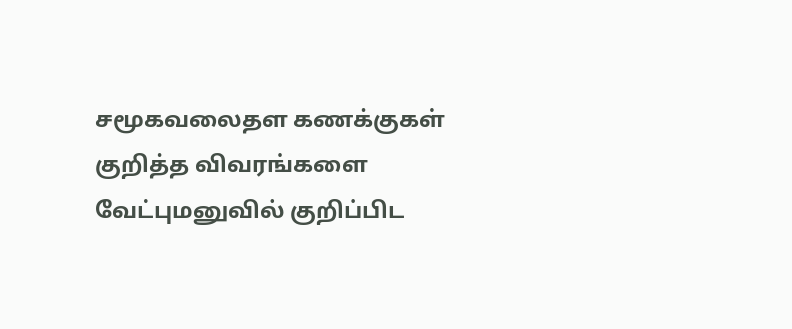சமூகவலைதள கணக்குகள் குறித்த விவரங்களை வேட்புமனுவில் குறிப்பிட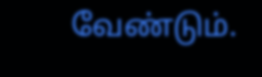வேண்டும்.